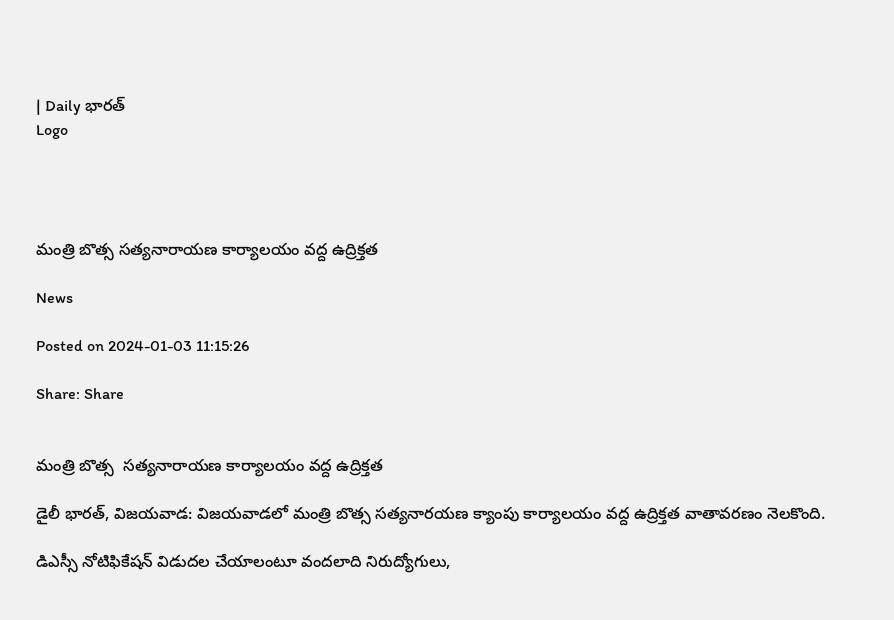| Daily భారత్
Logo




మంత్రి బొత్స సత్యనారాయణ కార్యాలయం వద్ద ఉద్రిక్తత

News

Posted on 2024-01-03 11:15:26

Share: Share


మంత్రి బొత్స  సత్యనారాయణ కార్యాలయం వద్ద ఉద్రిక్తత

డైలీ భారత్, విజయవాడ: విజయవాడలో మంత్రి బొత్స సత్యనారయణ క్యాంపు కార్యాలయం వద్ద ఉద్రిక్తత వాతావరణం నెలకొంది.

డిఎస్సీ నోటిఫికేషన్ విడుదల చేయాలంటూ వందలాది నిరుద్యోగులు,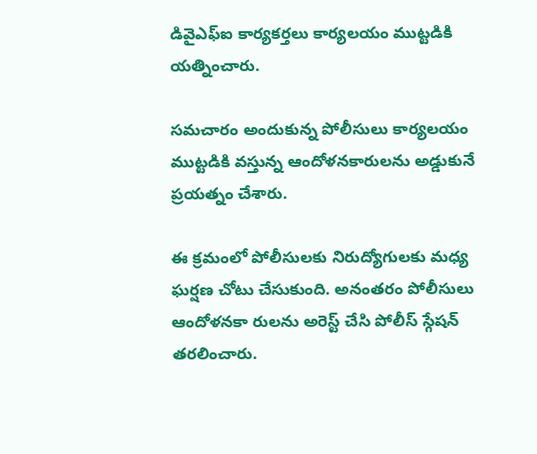డివైఎఫ్ఐ కార్యకర్తలు కార్యలయం ముట్టడికి యత్నించారు.

సమచారం అందుకున్న పోలీసులు కార్యలయం ముట్టడికి వస్తున్న ఆందోళనకారులను అడ్డుకునే ప్రయత్నం చేశారు.

ఈ క్రమంలో పోలీసులకు నిరుద్యోగులకు మధ్య ఘర్షణ చోటు చేసుకుంది. అనంతరం పోలీసులు ఆందోళనకా రులను అరెస్ట్ చేసి పోలీస్ స్గేషన్ తరలించారు.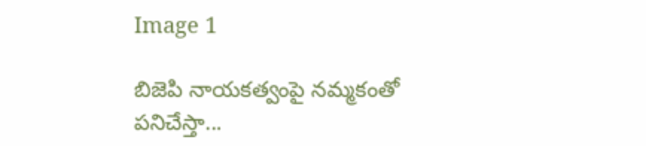Image 1

బిజెపి నాయకత్వంపై నమ్మకంతో పనిచేస్తా...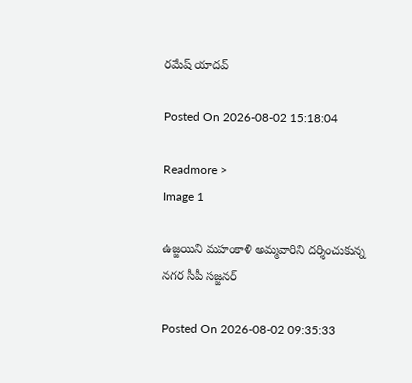రమేష్ యాదవ్

Posted On 2026-08-02 15:18:04

Readmore >
Image 1

ఉజ్జయిని మహంకాళి అమ్మవారిని దర్శించుకున్న నగర సీపీ సజ్జనర్

Posted On 2026-08-02 09:35:33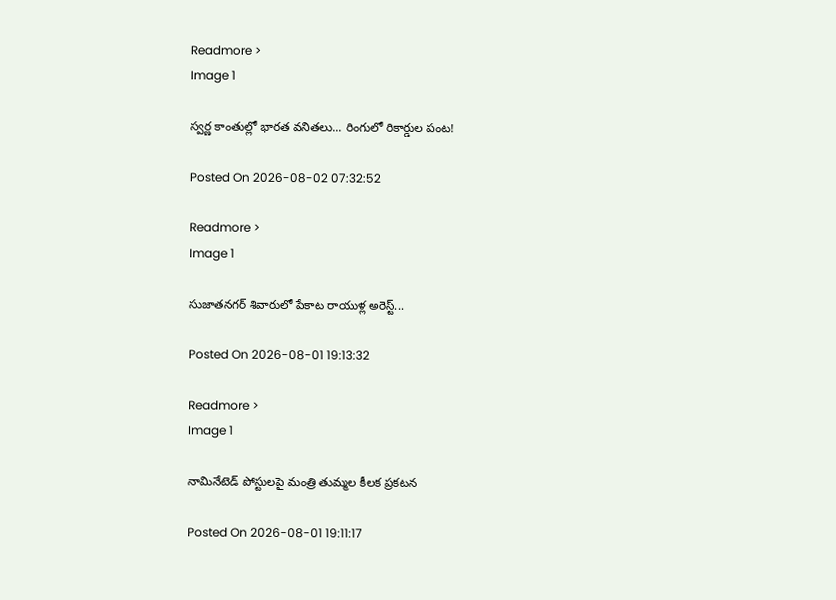Readmore >
Image 1

స్వర్ణ కాంతుల్లో భారత వనితలు... రింగులో రికార్డుల పంట!

Posted On 2026-08-02 07:32:52

Readmore >
Image 1

సుజాతనగర్ శివారులో పేకాట రాయుళ్ల అరెస్ట్...

Posted On 2026-08-01 19:13:32

Readmore >
Image 1

నామినేటెడ్ పోస్టులపై మంత్రి తుమ్మల కీలక ప్రకటన

Posted On 2026-08-01 19:11:17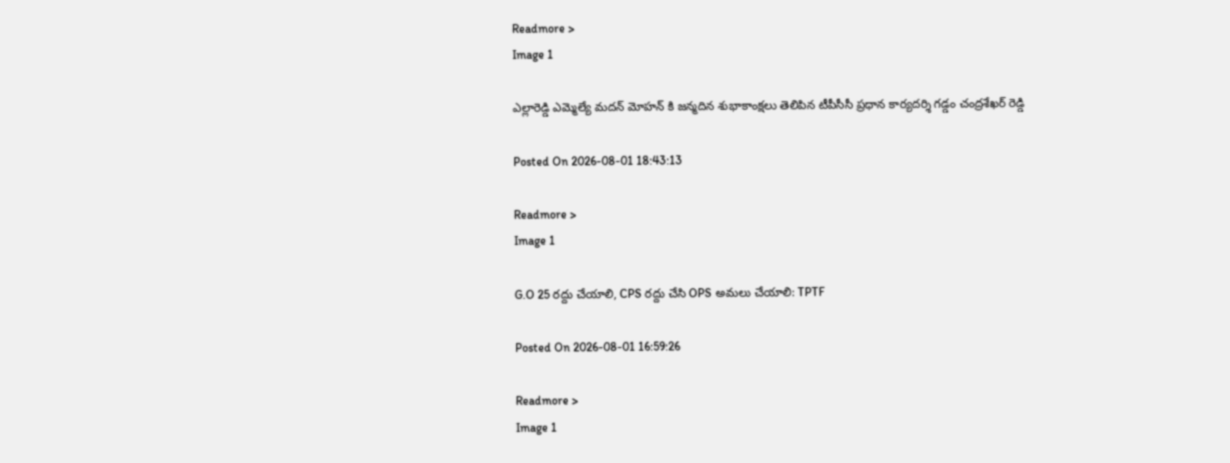Readmore >
Image 1

ఎల్లారెడ్డి ఎమ్మెల్యే మదన్ మోహన్ కి జన్మదిన శుభాకాంక్షలు తెలిపిన టీపీసీసీ ప్రధాన కార్యదర్శి గడ్డం చంద్రశేఖర్ రెడ్డి

Posted On 2026-08-01 18:43:13

Readmore >
Image 1

G.O 25 రద్దు చేయాలి, CPS రద్దు చేసి OPS అమలు చేయాలి: TPTF

Posted On 2026-08-01 16:59:26

Readmore >
Image 1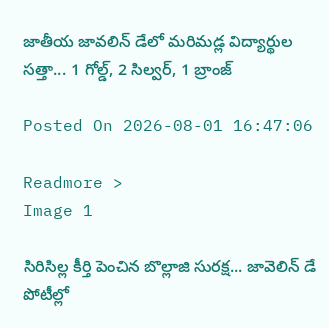జాతీయ జావలిన్ డేలో మరిమడ్ల విద్యార్థుల సత్తా... 1 గోల్డ్, 2 సిల్వర్, 1 బ్రాంజ్

Posted On 2026-08-01 16:47:06

Readmore >
Image 1

సిరిసిల్ల కీర్తి పెంచిన బొల్లాజి సురక్ష... జావెలిన్ డే పోటీల్లో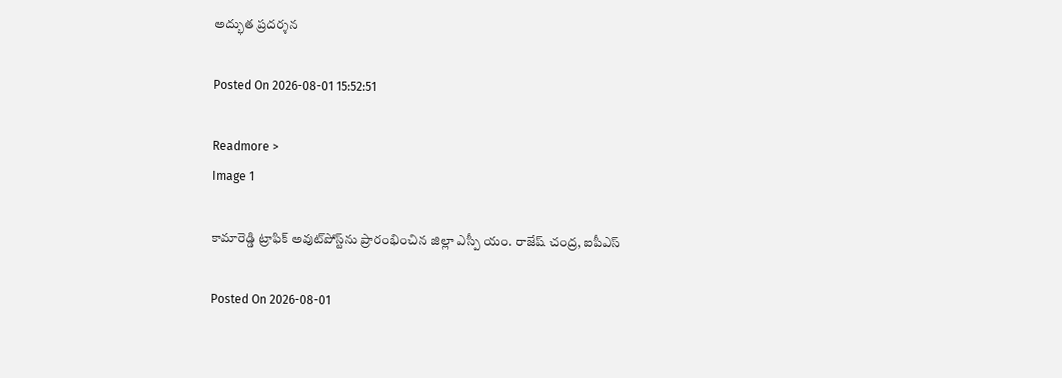అద్భుత ప్రదర్శన

Posted On 2026-08-01 15:52:51

Readmore >
Image 1

కామారెడ్డి ట్రాఫిక్ అవుట్‌పోస్ట్‌ను ప్రారంభించిన జిల్లా ఎస్పీ యం. రాజేష్ చంద్ర, ఐపీఎస్

Posted On 2026-08-01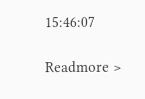15:46:07

Readmore >